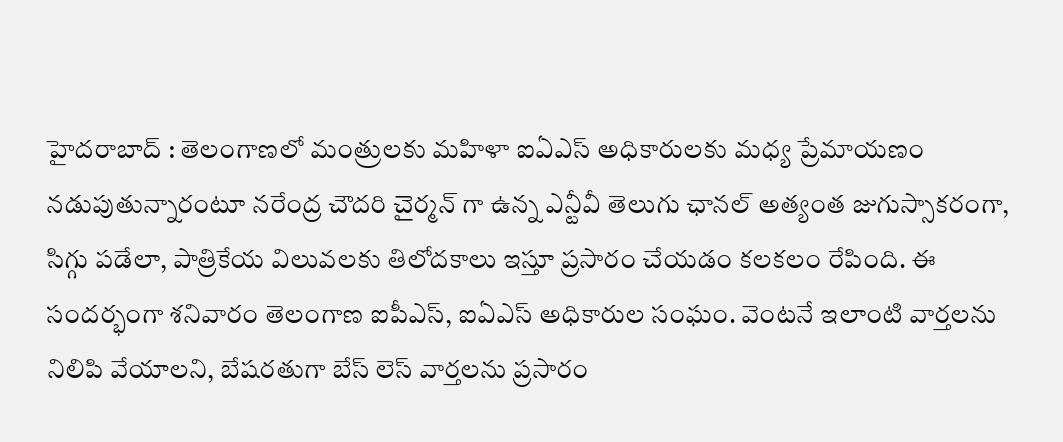హైదరాబాద్ : తెలంగాణలో మంత్రులకు మహిళా ఐఏఎస్ అధికారులకు మధ్య ప్రేమాయణం నడుపుతున్నారంటూ నరేంద్ర చౌదరి చైర్మన్ గా ఉన్న ఎన్టీవీ తెలుగు ఛానల్ అత్యంత జుగుస్సాకరంగా, సిగ్గు పడేలా, పాత్రికేయ విలువలకు తిలోదకాలు ఇస్తూ ప్రసారం చేయడం కలకలం రేపింది. ఈ సందర్భంగా శనివారం తెలంగాణ ఐపీఎస్, ఐఏఎస్ అధికారుల సంఘం. వెంటనే ఇలాంటి వార్తలను నిలిపి వేయాలని, బేషరతుగా బేస్ లెస్ వార్తలను ప్రసారం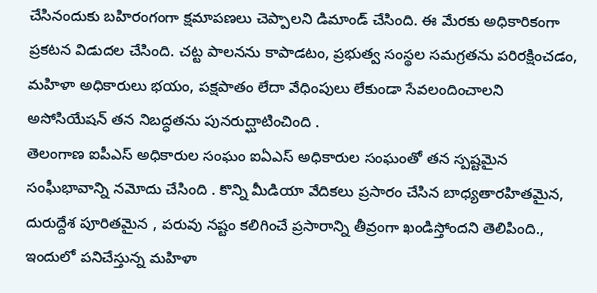చేసినందుకు బహిరంగంగా క్షమాపణలు చెప్పాలని డిమాండ్ చేసింది. ఈ మేరకు అధికారికంగా ప్రకటన విడుదల చేసింది. చట్ట పాలనను కాపాడటం, ప్రభుత్వ సంస్థల సమగ్రతను పరిరక్షించడం, మహిళా అధికారులు భయం, పక్షపాతం లేదా వేధింపులు లేకుండా సేవలందించాలని అసోసియేషన్ తన నిబద్ధతను పునరుద్ఘాటించింది .
తెలంగాణ ఐపీఎస్ అధికారుల సంఘం ఐఏఎస్ అధికారుల సంఘంతో తన స్పష్టమైన సంఘీభావాన్ని నమోదు చేసింది . కొన్ని మీడియా వేదికలు ప్రసారం చేసిన బాధ్యతారహితమైన, దురుద్దేశ పూరితమైన , పరువు నష్టం కలిగించే ప్రసారాన్ని తీవ్రంగా ఖండిస్తోందని తెలిపింది., ఇందులో పనిచేస్తున్న మహిళా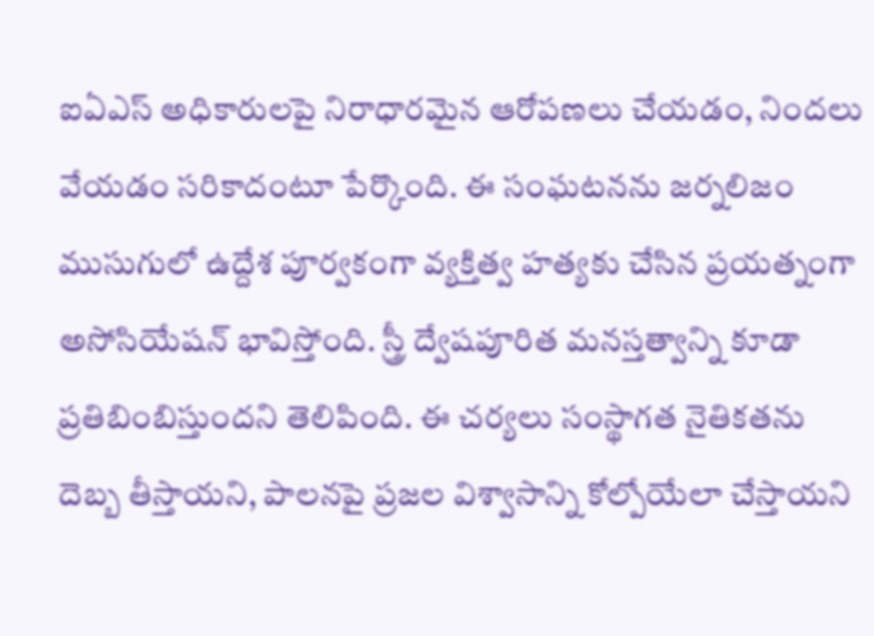ఐఏఎస్ అధికారులపై నిరాధారమైన ఆరోపణలు చేయడం, నిందలు వేయడం సరికాదంటూ పేర్కొంది. ఈ సంఘటనను జర్నలిజం ముసుగులో ఉద్దేశ పూర్వకంగా వ్యక్తిత్వ హత్యకు చేసిన ప్రయత్నంగా అసోసియేషన్ భావిస్తోంది. స్త్రీ ద్వేషపూరిత మనస్తత్వాన్ని కూడా ప్రతిబింబిస్తుందని తెలిపింది. ఈ చర్యలు సంస్థాగత నైతికతను దెబ్బ తీస్తాయని, పాలనపై ప్రజల విశ్వాసాన్ని కోల్పోయేలా చేస్తాయని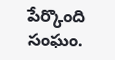పేర్కొంది సంఘం.